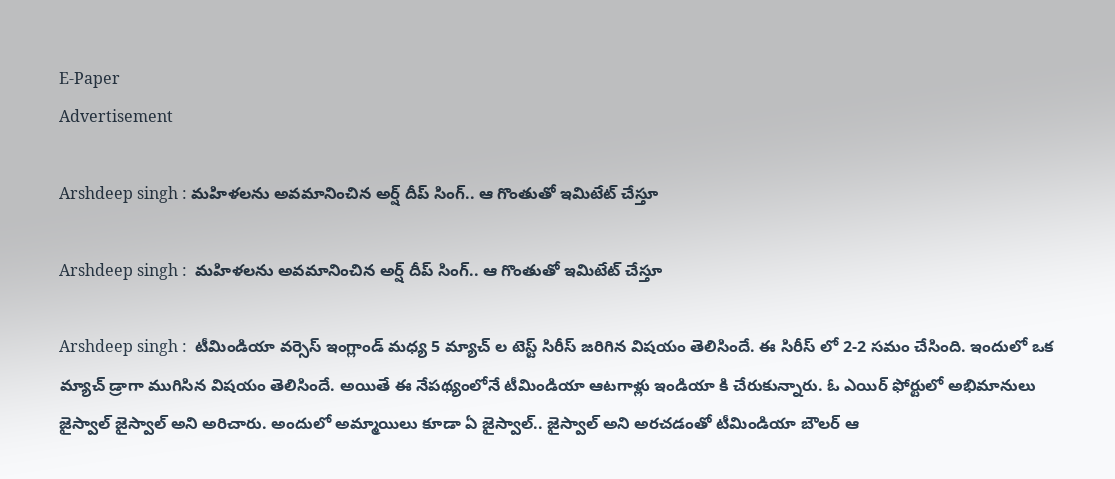E-Paper
Advertisement

Arshdeep singh : మహిళలను అవమానించిన అర్ష్ దీప్ సింగ్.. ఆ గొంతుతో ఇమిటేట్ చేస్తూ

Arshdeep singh :  మహిళలను అవమానించిన అర్ష్ దీప్ సింగ్.. ఆ గొంతుతో ఇమిటేట్ చేస్తూ

Arshdeep singh :  టీమిండియా వర్సెస్ ఇంగ్లాండ్ మధ్య 5 మ్యాచ్ ల టెస్ట్ సిరీస్ జరిగిన విషయం తెలిసిందే. ఈ సిరీస్ లో 2-2 సమం చేసింది. ఇందులో ఒక మ్యాచ్ డ్రాగా ముగిసిన విషయం తెలిసిందే. అయితే ఈ నేపథ్యంలోనే టీమిండియా ఆటగాళ్లు ఇండియా కి చేరుకున్నారు. ఓ ఎయిర్ ఫోర్టులో అభిమానులు జైస్వాల్ జైస్వాల్ అని అరిచారు. అందులో అమ్మాయిలు కూడా ఏ జైస్వాల్.. జైస్వాల్ అని అరచడంతో టీమిండియా బౌలర్ ఆ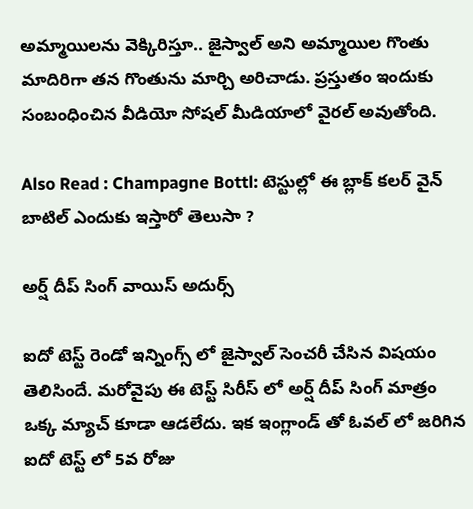అమ్మాయిలను వెక్కిరిస్తూ.. జైస్వాల్ అని అమ్మాయిల గొంతు మాదిరిగా తన గొంతును మార్చి అరిచాడు. ప్రస్తుతం ఇందుకు సంబంధించిన వీడియో సోషల్ మీడియాలో వైరల్ అవుతోంది.

Also Read : Champagne Bottl: టెస్టుల్లో ఈ బ్లాక్ కలర్ వైన్ బాటిల్ ఎందుకు ఇస్తారో తెలుసా ?

అర్ష్ దీప్ సింగ్ వాయిస్ అదుర్స్

ఐదో టెస్ట్ రెండో ఇన్నింగ్స్ లో జైస్వాల్ సెంచరీ చేసిన విషయం తెలిసిందే. మరోవైపు ఈ టెస్ట్ సిరీస్ లో అర్ష్ దీప్ సింగ్ మాత్రం ఒక్క మ్యాచ్ కూడా ఆడలేదు. ఇక ఇంగ్లాండ్ తో ఓవల్ లో జరిగిన ఐదో టెస్ట్ లో 5వ రోజు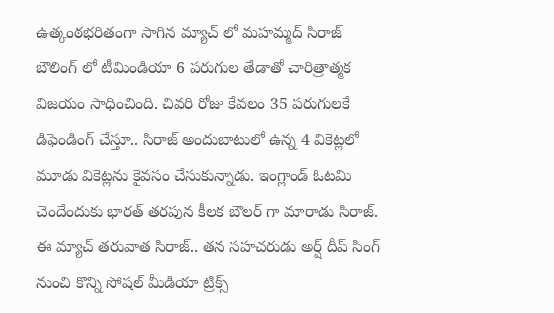ఉత్కంఠభరితంగా సాగిన మ్యాచ్ లో మహమ్మద్ సిరాజ్ బౌలింగ్ లో టీమిండియా 6 పరుగుల తేడాతో చారిత్రాత్మక విజయం సాధించింది. చివరి రోజు కేవలం 35 పరుగులకే డిఫెండింగ్ చేస్తూ.. సిరాజ్ అందుబాటులో ఉన్న 4 వికెట్లలో మూడు వికెట్లను కైవసం చేసుకున్నాడు. ఇంగ్లాండ్ ఓటమి చెందేందుకు భారత్ తరపున కీలక బౌలర్ గా మారాడు సిరాజ్. ఈ మ్యాచ్ తరువాత సిరాజ్.. తన సహచరుడు అర్ష్ దీప్ సింగ్ నుంచి కొన్ని సోషల్ మీడియా ట్రిక్స్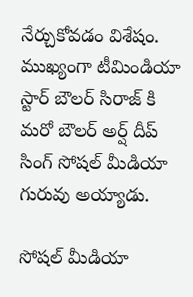నేర్చుకోవడం విశేషం.  ముఖ్యంగా టీమిండియా స్టార్ బౌలర్ సిరాజ్ కి మరో బౌలర్ అర్ష్ దీప్ సింగ్ సోషల్ మీడియా గురువు అయ్యాడు.

సోషల్ మీడియా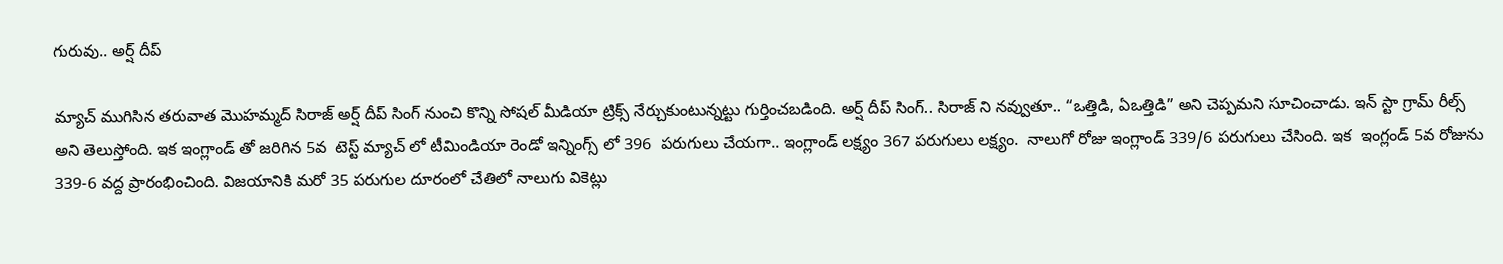గురువు.. అర్ష్ దీప్

మ్యాచ్ ముగిసిన తరువాత మొహమ్మద్ సిరాజ్ అర్ష్ దీప్ సింగ్ నుంచి కొన్ని సోషల్ మీడియా ట్రిక్స్ నేర్చుకుంటున్నట్టు గుర్తించబడింది. అర్ష్ దీప్ సింగ్.. సిరాజ్ ని నవ్వుతూ.. “ఒత్తిడి, ఏఒత్తిడి” అని చెప్పమని సూచించాడు. ఇన్ స్టా గ్రామ్ రీల్స్ అని తెలుస్తోంది. ఇక ఇంగ్లాండ్ తో జరిగిన 5వ  టెస్ట్ మ్యాచ్ లో టీమిండియా రెండో ఇన్నింగ్స్ లో 396  పరుగులు చేయగా.. ఇంగ్లాండ్ లక్ష్యం 367 పరుగులు లక్ష్యం.  నాలుగో రోజు ఇంగ్లాండ్ 339/6 పరుగులు చేసింది. ఇక  ఇంగ్లండ్ 5వ రోజును 339-6 వద్ద ప్రారంభించింది. విజయానికి మరో 35 పరుగుల దూరంలో చేతిలో నాలుగు వికెట్లు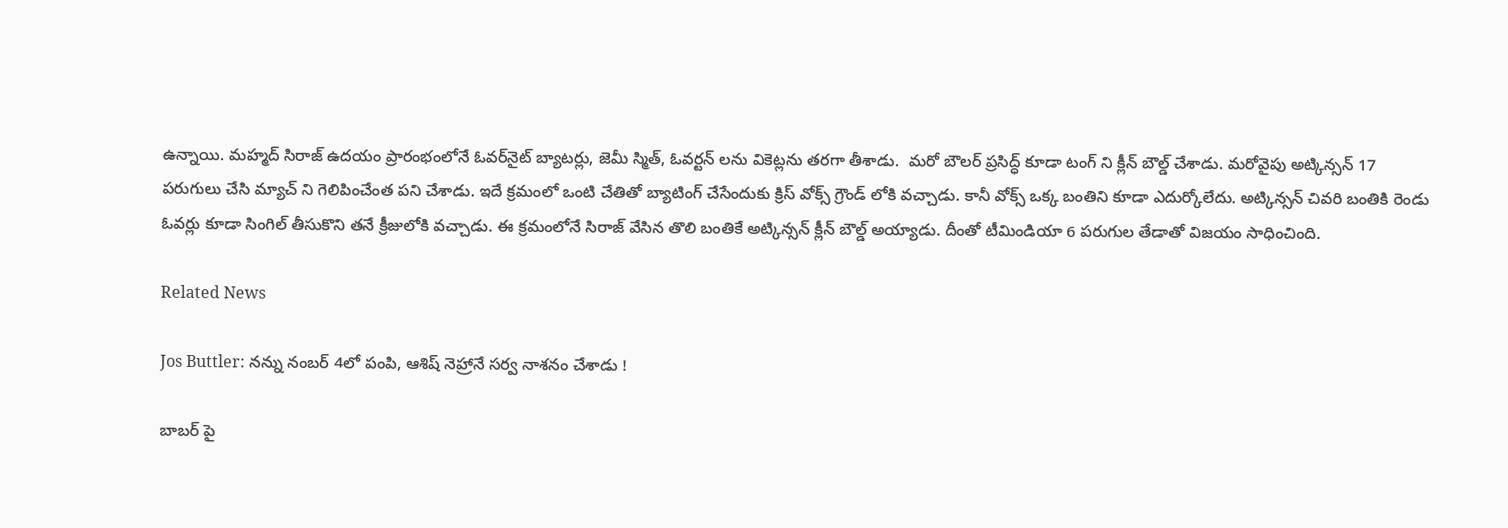ఉన్నాయి. మహ్మద్ సిరాజ్ ఉదయం ప్రారంభంలోనే ఓవర్‌నైట్ బ్యాటర్లు, జెమీ స్మిత్, ఓవర్టన్ లను వికెట్లను తరగా తీశాడు.  మరో బౌలర్ ప్రసిద్ధ్ కూడా టంగ్ ని క్లీన్ బౌల్డ్ చేశాడు. మరోవైపు అట్కిన్సన్ 17 పరుగులు చేసి మ్యాచ్ ని గెలిపించేంత పని చేశాడు. ఇదే క్రమంలో ఒంటి చేతితో బ్యాటింగ్ చేసేందుకు క్రిస్ వోక్స్ గ్రౌండ్ లోకి వచ్చాడు. కానీ వోక్స్ ఒక్క బంతిని కూడా ఎదుర్కోలేదు. అట్కిన్సన్ చివరి బంతికి రెండు ఓవర్లు కూడా సింగిల్ తీసుకొని తనే క్రీజులోకి వచ్చాడు. ఈ క్రమంలోనే సిరాజ్ వేసిన తొలి బంతికే అట్కిన్సన్ క్లీన్ బౌల్డ్ అయ్యాడు. దీంతో టీమిండియా 6 పరుగుల తేడాతో విజయం సాధించింది.

Related News

Jos Buttler: న‌న్ను నంబ‌ర్ 4లో పంపి, ఆశిష్ నెహ్రానే స‌ర్వ నాశ‌నం చేశాడు !

బాబ‌ర్ పై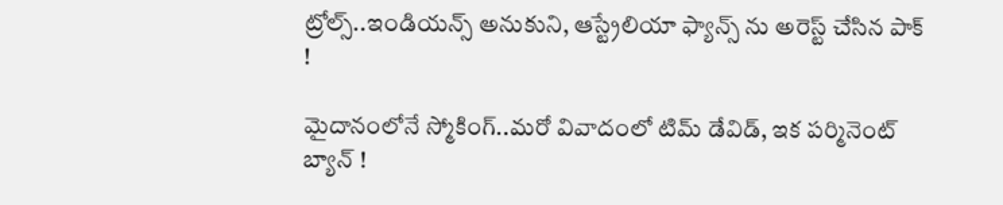ట్రోల్స్‌..ఇండియ‌న్స్ అనుకుని, ఆస్ట్రేలియా ఫ్యాన్స్ ను అరెస్ట్ చేసిన పాక్ !

మైదానంలోనే స్మోకింగ్..మ‌రో వివాదంలో టిమ్ డేవిడ్, ఇక ప‌ర్మినెంట్ బ్యాన్ !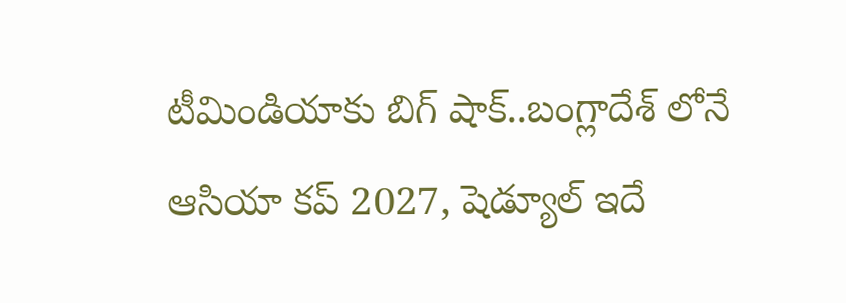టీమిండియాకు బిగ్ షాక్‌..బంగ్లాదేశ్ లోనే ఆసియా కప్ 2027, షెడ్యూల్ ఇదే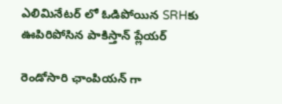ఎలిమినేట‌ర్ లో ఓడిపోయిన‌ SRHకు ఊపిరిపోసిన పాకిస్తాన్ ప్లేయ‌ర్

రెండోసారి ఛాంపియ‌న్ గా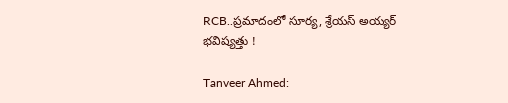RCB..ప్ర‌మాదంలో సూర్య‌, శ్రేయ‌స్ అయ్య‌ర్ భ‌విష్య‌త్తు !

Tanveer Ahmed: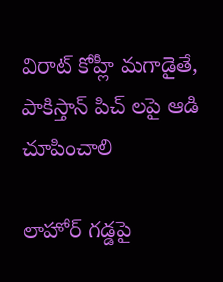విరాట్ కోహ్లీ మ‌గాడైతే, పాకిస్తాన్ పిచ్ ల‌పై ఆడి చూపించాలి

లాహోర్ గ‌డ్డ‌పై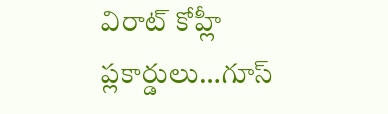విరాట్ కోహ్లీ ప్లకార్డులు…గూస్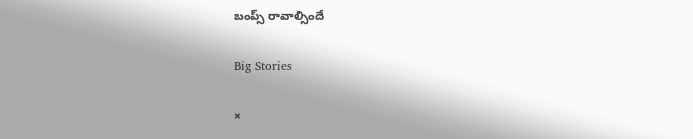బంప్స్ రావాల్సిందే

Big Stories

×